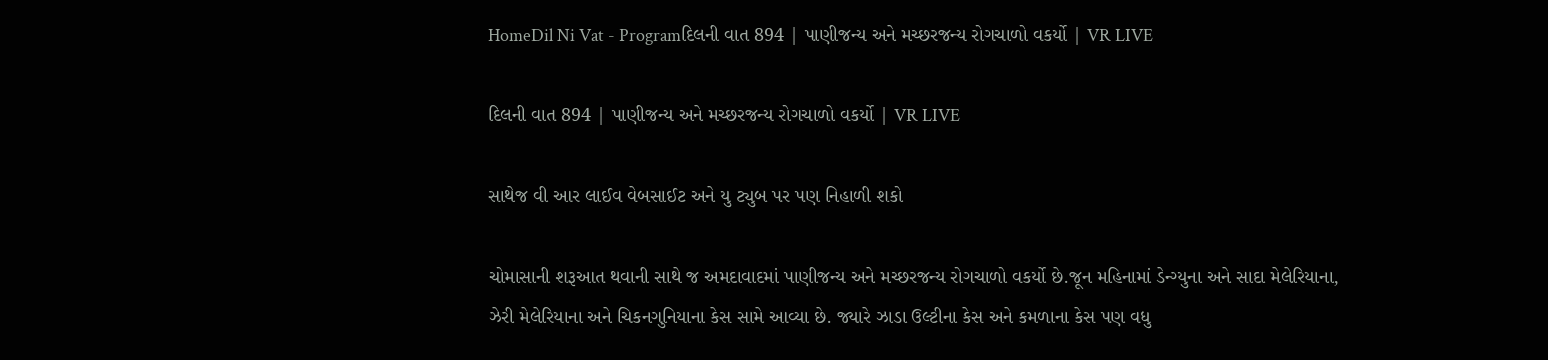HomeDil Ni Vat - Programદિલની વાત 894 | પાણીજન્ય અને મચ્છરજન્ય રોગચાળો વકર્યો | VR LIVE

દિલની વાત 894 | પાણીજન્ય અને મચ્છરજન્ય રોગચાળો વકર્યો | VR LIVE

સાથેજ વી આર લાઈવ વેબસાઈટ અને યુ ટ્યુબ પર પણ નિહાળી શકો

ચોમાસાની શરૂઆત થવાની સાથે જ અમદાવાદમાં પાણીજન્ય અને મચ્છરજન્ય રોગચાળો વકર્યો છે.જૂન મહિનામાં ડેન્ગ્યુના અને સાદા મેલેરિયાના, ઝેરી મેલેરિયાના અને ચિકનગુનિયાના કેસ સામે આવ્યા છે. જ્યારે ઝાડા ઉલ્ટીના કેસ અને કમળાના કેસ પણ વધુ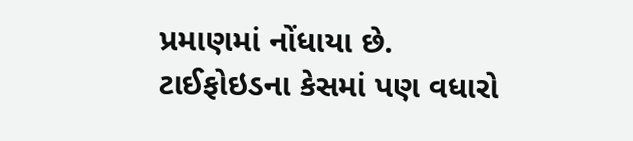પ્રમાણમાં નોંધાયા છે. ટાઈફોઇડના કેસમાં પણ વધારો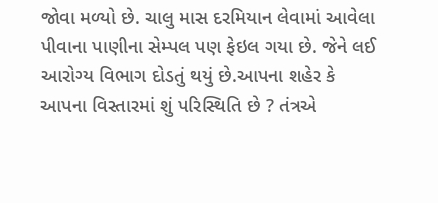જોવા મળ્યો છે. ચાલુ માસ દરમિયાન લેવામાં આવેલા પીવાના પાણીના સેમ્પલ પણ ફેઇલ ગયા છે. જેને લઈ આરોગ્ય વિભાગ દોડતું થયું છે.આપના શહેર કે આપના વિસ્તારમાં શું પરિસ્થિતિ છે ? તંત્રએ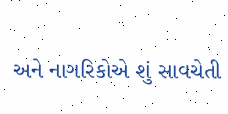અને નાગરિકોએ શું સાવચેતી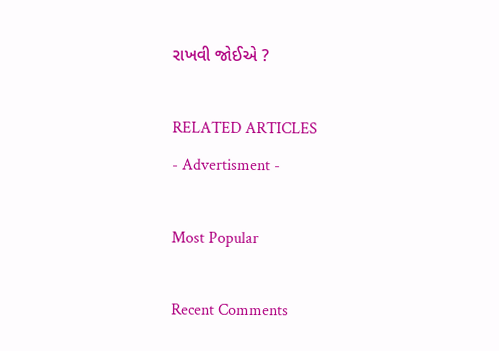રાખવી જોઈએ ?

RELATED ARTICLES
- Advertisment -

Most Popular

Recent Comments